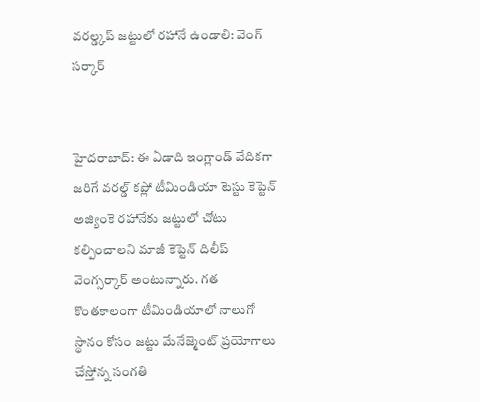వరల్డ్కప్ జట్టులో రహానే ఉండాలి: వెంగ్ సర్కార్


హైదరాబాద్: ఈ ఏడాది ఇంగ్లాండ్ వేదికగా జరిగే వరల్డ్ కప్లో టీమిండియా టెస్టు కెప్టెన్ అజ్యింకె రహానేకు జట్టులో చోటు కల్పించాలని మాజీ కెప్టెన్ దిలీప్ వెంగ్సర్కార్ అంటున్నారు. గత కొంతకాలంగా టీమిండియాలో నాలుగో స్థానం కోసం జట్టు మేనేజ్మెంట్ ప్రయోగాలు చేస్తోన్న సంగతి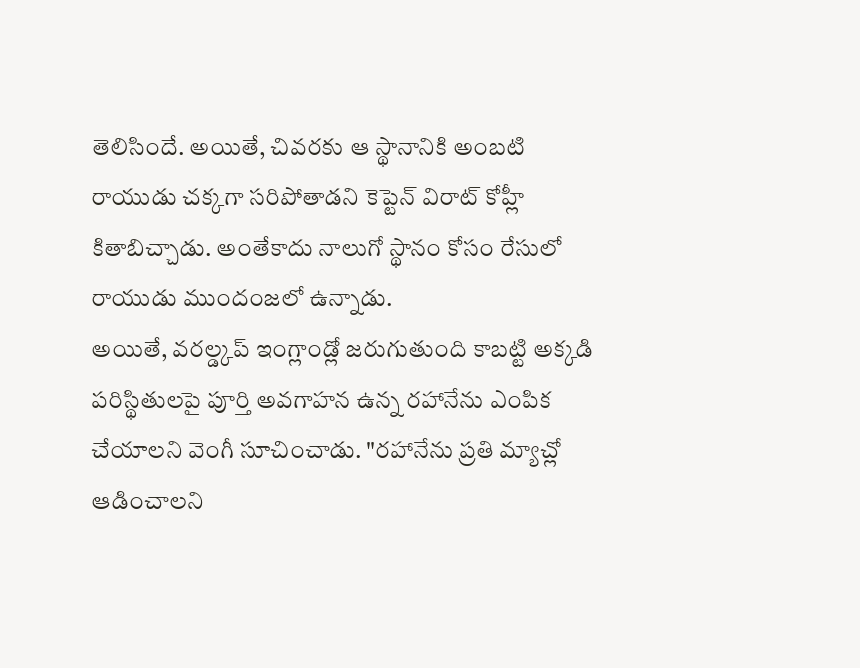తెలిసిందే. అయితే, చివరకు ఆ స్థానానికి అంబటి రాయుడు చక్కగా సరిపోతాడని కెప్టెన్ విరాట్ కోహ్లీ కితాబిచ్చాడు. అంతేకాదు నాలుగో స్థానం కోసం రేసులో రాయుడు ముందంజలో ఉన్నాడు.
అయితే, వరల్డ్కప్ ఇంగ్లాండ్లో జరుగుతుంది కాబట్టి అక్కడి పరిస్థితులపై పూర్తి అవగాహన ఉన్న రహానేను ఎంపిక చేయాలని వెంగీ సూచించాడు. "రహానేను ప్రతి మ్యాచ్లో ఆడించాలని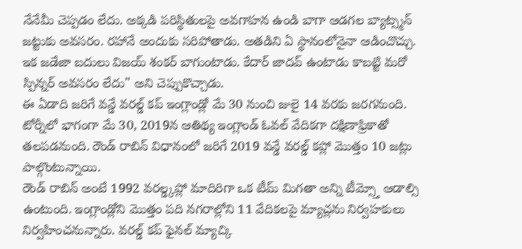నేనేమీ చెప్పడం లేదు. అక్కడి పరిస్థితులపై అవగాహన ఉండి బాగా ఆడగల బ్యాట్స్మన్ జట్టుకు అవసరం. రహానే అందుకు సరిపోతాడు. అతడిని ఏ స్థానంలోనైనా ఆడించొచ్చు. ఇక జడేజా బదులు విజయ్ శంకర్ బాగుంటాడు. కేదార్ జాదవ్ ఉంటాడు కాబట్టి మరో స్పిన్నర్ అవసరం లేదు" అని చెప్పుకొచ్చాడు.
ఈ ఏడాది జరిగే వన్డే వరల్డ్ కప్ ఇంగ్లాండ్లో మే 30 నుంచి జులై 14 వరకు జరగనుంది. టోర్నీలో భాగంగా మే 30, 2019న ఆతిథ్య ఇంగ్లాండ్ ఓవల్ వేదికగా దక్షిణాఫ్రికాతో తలపడనుంది. రౌండ్ రాబిన్ విధానంలో జరిగే 2019 వన్డే వరల్డ్ కప్లో మొత్తం 10 జట్లు పాల్గొంటున్నాయి.
రౌండ్ రాబిన్ అంటే 1992 వరల్డ్కప్లో మాదిరిగా ఒక టీమ్ మిగతా అన్ని టీమ్స్తో ఆడాల్సి ఉంటుంది. ఇంగ్లాండ్లోని మొత్తం పది నగరాల్లోని 11 వేదికలపై మ్యాచ్లను నిర్వహకులు నిర్వహించనున్నారు. వరల్డ్ కప్ ఫైనల్ మ్యాచ్కి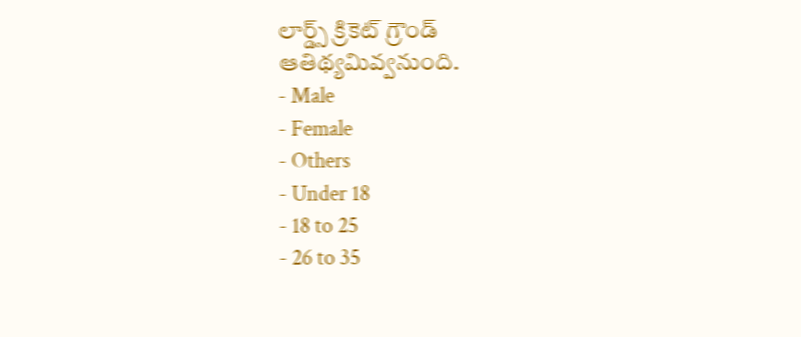లార్డ్స్ క్రికెట్ గ్రౌండ్ ఆతిథ్యమివ్వనుంది.
- Male
- Female
- Others
- Under 18
- 18 to 25
- 26 to 35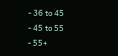- 36 to 45
- 45 to 55
- 55+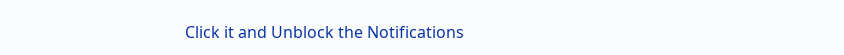Click it and Unblock the Notifications